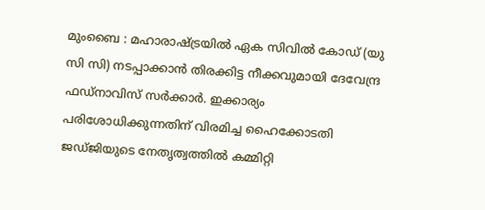മുംബൈ : മഹാരാഷ്ട്രയിൽ ഏക സിവിൽ കോഡ് (യു സി സി) നടപ്പാക്കാൻ തിരക്കിട്ട നീക്കവുമായി ദേവേന്ദ്ര ഫഡ്നാവിസ് സർക്കാർ. ഇക്കാര്യം പരിശോധിക്കുന്നതിന് വിരമിച്ച ഹൈക്കോടതി ജഡ്ജിയുടെ നേതൃത്വത്തിൽ കമ്മിറ്റി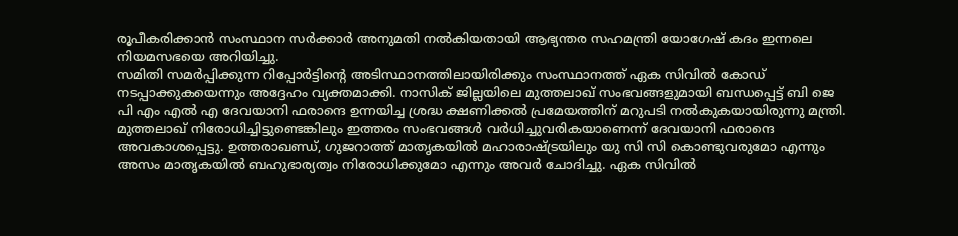രൂപീകരിക്കാൻ സംസ്ഥാന സർക്കാർ അനുമതി നൽകിയതായി ആഭ്യന്തര സഹമന്ത്രി യോഗേഷ് കദം ഇന്നലെ നിയമസഭയെ അറിയിച്ചു.
സമിതി സമർപ്പിക്കുന്ന റിപ്പോർട്ടിന്റെ അടിസ്ഥാനത്തിലായിരിക്കും സംസ്ഥാനത്ത് ഏക സിവിൽ കോഡ് നടപ്പാക്കുകയെന്നും അദ്ദേഹം വ്യക്തമാക്കി. നാസിക് ജില്ലയിലെ മുത്തലാഖ് സംഭവങ്ങളുമായി ബന്ധപ്പെട്ട് ബി ജെ പി എം എൽ എ ദേവയാനി ഫരാന്ദെ ഉന്നയിച്ച ശ്രദ്ധ ക്ഷണിക്കൽ പ്രമേയത്തിന് മറുപടി നൽകുകയായിരുന്നു മന്ത്രി.
മുത്തലാഖ് നിരോധിച്ചിട്ടുണ്ടെങ്കിലും ഇത്തരം സംഭവങ്ങൾ വർധിച്ചുവരികയാണെന്ന് ദേവയാനി ഫരാന്ദെ അവകാശപ്പെട്ടു. ഉത്തരാഖണ്ഡ്, ഗുജറാത്ത് മാതൃകയിൽ മഹാരാഷ്ട്രയിലും യു സി സി കൊണ്ടുവരുമോ എന്നും അസം മാതൃകയിൽ ബഹുഭാര്യത്വം നിരോധിക്കുമോ എന്നും അവർ ചോദിച്ചു. ഏക സിവിൽ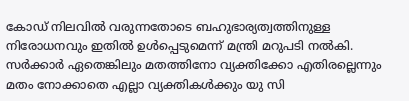കോഡ് നിലവിൽ വരുന്നതോടെ ബഹുഭാര്യത്വത്തിനുള്ള നിരോധനവും ഇതിൽ ഉൾപ്പെടുമെന്ന് മന്ത്രി മറുപടി നൽകി.
സർക്കാർ ഏതെങ്കിലും മതത്തിനോ വ്യക്തിക്കോ എതിരല്ലെന്നും മതം നോക്കാതെ എല്ലാ വ്യക്തികൾക്കും യു സി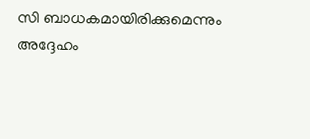സി ബാധകമായിരിക്കുമെന്നും അദ്ദേഹം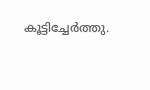കൂട്ടിച്ചേർത്തു.